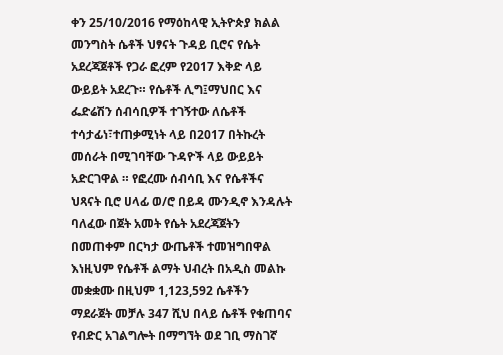ቀን 25/10/2016 የማዕከላዊ ኢትዮጵያ ክልል መንግስት ሴቶች ህፃናት ጉዳይ ቢሮና የሴት አደረጃጀቶች የጋራ ፎረም የ2017 እቅድ ላይ ውይይት አደረጉ። የሴቶች ሊግ፤ማህበር እና ፌድሬሽን ሰብሳቢዎች ተገኝተው ለሴቶች ተሳታፊነ፣ተጠቃሚነት ላይ በ2017 በትኩረት መሰራት በሚገባቸው ጉዳዮች ላይ ውይይት አድርገዋል ። የፎረሙ ሰብሳቢ እና የሴቶችና ህጻናት ቢሮ ሀላፊ ወ/ሮ በይዳ ሙንዲኖ እንዳሉት ባለፈው በጀት አመት የሴት አደረጃጀትን በመጠቀም በርካታ ውጤቶች ተመዝግበዋል እነዚህም የሴቶች ልማት ህብረት በአዲስ መልኩ መቋቋሙ በዚህም 1,123,592 ሴቶችን ማደራጀት መቻሉ 347 ሺህ በላይ ሴቶች የቁጠባና የብድር አገልግሎት በማግኘት ወደ ገቢ ማስገኛ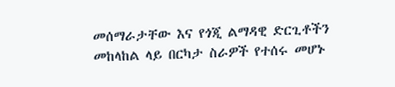መሰማራታቸው እና የጎጂ ልማዳዊ ድርጊቶችን መከላከል ላይ በርካታ ስራዎች የተሰሩ መሆኑ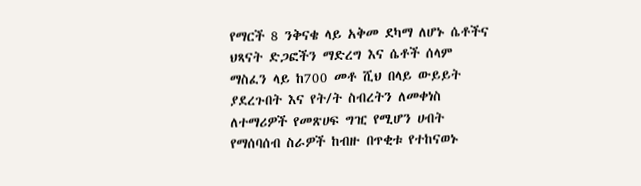የማርች 8 ንቅናቄ ላይ አቅመ ደካማ ለሆኑ ሴቶችና ህጻናት ድጋፎችን ማድረግ እና ሴቶች ሰላም ማስፈን ላይ ከ700 መቶ ሺህ በላይ ውይይት ያደረጉበት እና የት/ት ስብረትን ለመቀነስ ለተማሪዎች የመጽሀፍ ግዢ የሚሆን ሀብት የማሰባሰብ ስራዎች ከብዙ በጥቂቱ የተከናወኑ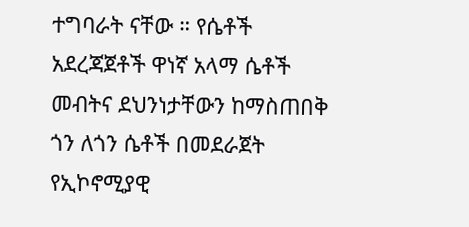ተግባራት ናቸው ። የሴቶች አደረጃጀቶች ዋነኛ አላማ ሴቶች መብትና ደህንነታቸውን ከማስጠበቅ ጎን ለጎን ሴቶች በመደራጀት የኢኮኖሚያዊ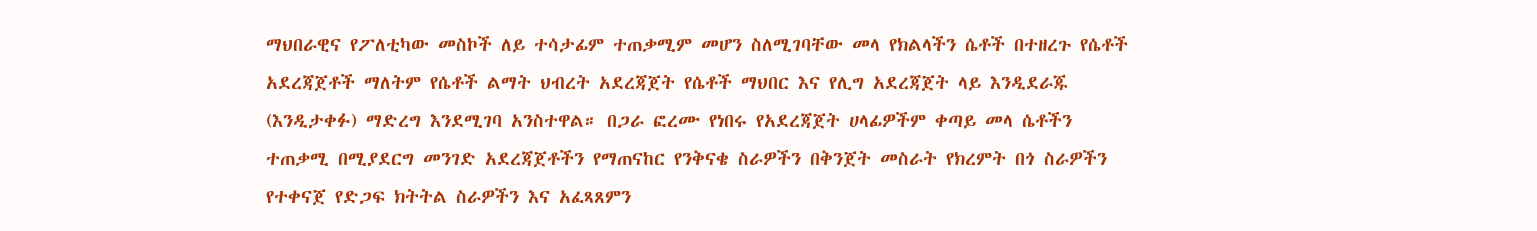ማህበራዊና የፖለቲካው መስኮች ለይ ተሳታፊም ተጠቃሚም መሆን ስለሚገባቸው መላ የክልላችን ሴቶች በተዘረጉ የሴቶች አደረጃጀቶች ማለትም የሴቶች ልማት ህብረት አደረጃጀት የሴቶች ማህበር እና የሊግ አደረጃጀት ላይ እንዲደራጁ (እንዲታቀፉ) ማድረግ እንደሚገባ አንስተዋል። በጋራ ፎረሙ የነበሩ የአደረጃጀት ሀላፊዎችም ቀጣይ መላ ሴቶችን ተጠቃሚ በሚያደርግ መንገድ አደረጃጀቶችን የማጠናከር የንቅናቄ ስራዎችን በቅንጀት መስራት የክረምት በጎ ስራዎችን የተቀናጀ የድጋፍ ክትትል ስራዎችን እና አፈጻጸምን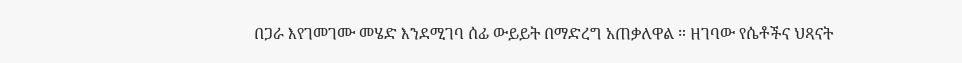በጋራ እየገመገሙ መሄድ እንደሚገባ ሰፊ ውይይት በማድረግ አጠቃለዋል ። ዘገባው የሴቶችና ህጻናት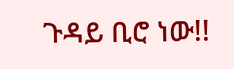ጉዳይ ቢሮ ነው!!